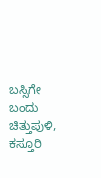ಬಸ್ಸಿಗೇ ಬಂದು ಚಿತ್ತುಪುಳಿ, ಕಸ್ತೂರಿ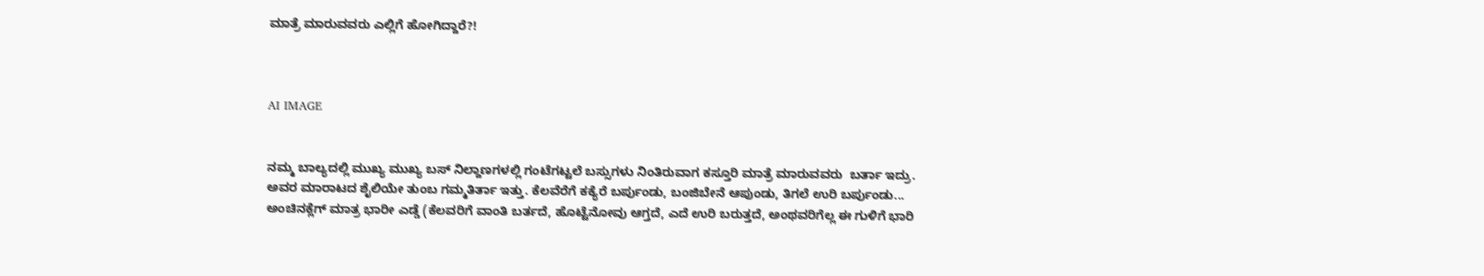ಮಾತ್ರೆ ಮಾರುವವರು ಎಲ್ಲಿಗೆ ಹೋಗಿದ್ದಾರೆ?!



AI IMAGE


ನಮ್ಮ ಬಾಲ್ಯದಲ್ಲಿ ಮುಖ್ಯ ಮುಖ್ಯ ಬಸ್ ನಿಲ್ದಾಣಗಳಲ್ಲಿ ಗಂಟೆಗಟ್ಟಲೆ ಬಸ್ಸುಗಳು ನಿಂತಿರುವಾಗ ಕಸ್ತೂರಿ ಮಾತ್ರೆ ಮಾರುವವರು  ಬರ್ತಾ ಇದ್ರು. ಅವರ ಮಾರಾಟದ ಶೈಲಿಯೇ ತುಂಬ ಗಮ್ಮತಿರ್ತಾ ಇತ್ತು. ಕೆಲವೆರೆಗೆ ಕಕ್ಯೆರೆ ಬರ್ಪುಂಡು, ಬಂಜಿಬೇನೆ ಆಪುಂಡು, ತಿಗಲೆ ಉರಿ ಬರ್ಪುಂಡು... ಅಂಚಿನಕ್ಲೆಗ್ ಮಾತ್ರ ಭಾರೀ ಎಡ್ಡೆ (ಕೆಲವರಿಗೆ ವಾಂತಿ ಬರ್ತದೆ, ಹೊಟ್ಟೆನೋವು ಆಗ್ತದೆ, ಎದೆ ಉರಿ ಬರುತ್ತದೆ, ಅಂಥವರಿಗೆಲ್ಲ ಈ ಗುಳಿಗೆ ಭಾರಿ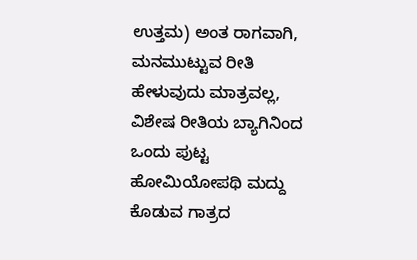ಉತ್ತಮ) ಅಂತ ರಾಗವಾಗಿ, ಮನಮುಟ್ಟುವ ರೀತಿ ಹೇಳುವುದು ಮಾತ್ರವಲ್ಲ, ವಿಶೇಷ ರೀತಿಯ ಬ್ಯಾಗಿನಿಂದ ಒಂದು ಪುಟ್ಟ ಹೋಮಿಯೋಪಥಿ ಮದ್ದು ಕೊಡುವ ಗಾತ್ರದ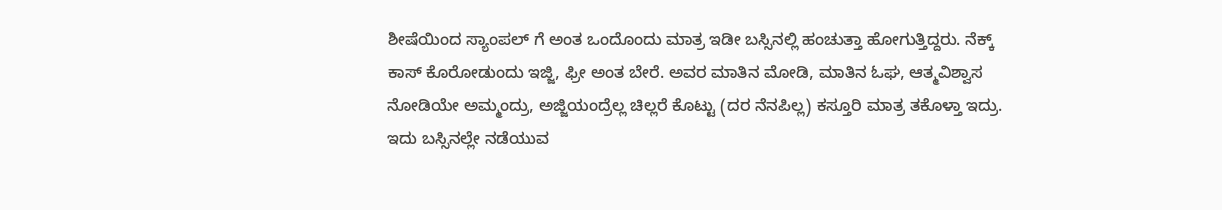ಶೀಷೆಯಿಂದ ಸ್ಯಾಂಪಲ್ ಗೆ ಅಂತ ಒಂದೊಂದು ಮಾತ್ರ ಇಡೀ ಬಸ್ಸಿನಲ್ಲಿ ಹಂಚುತ್ತಾ ಹೋಗುತ್ತಿದ್ದರು. ನೆಕ್ಕ್ ಕಾಸ್ ಕೊರೋಡುಂದು ಇಜ್ಜಿ, ಫ್ರೀ ಅಂತ ಬೇರೆ. ಅವರ ಮಾತಿನ ಮೋಡಿ, ಮಾತಿನ ಓಘ, ಆತ್ಮವಿಶ್ವಾಸ ನೋಡಿಯೇ ಅಮ್ಮಂದ್ರು, ಅಜ್ಜಿಯಂದ್ರೆಲ್ಲ ಚಿಲ್ಲರೆ ಕೊಟ್ಟು (ದರ ನೆನಪಿಲ್ಲ) ಕಸ್ತೂರಿ ಮಾತ್ರ ತಕೊಳ್ತಾ ಇದ್ರು. ಇದು ಬಸ್ಸಿನಲ್ಲೇ ನಡೆಯುವ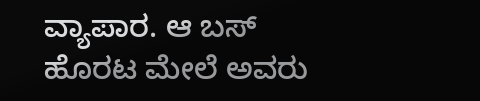ವ್ಯಾಪಾರ. ಆ ಬಸ್ ಹೊರಟ ಮೇಲೆ ಅವರು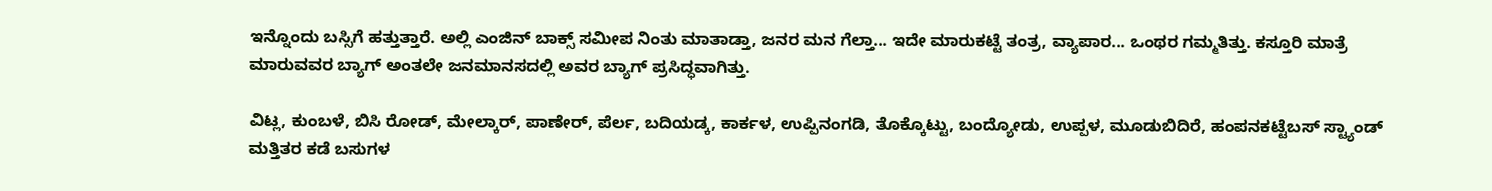ಇನ್ನೊಂದು ಬಸ್ಸಿಗೆ ಹತ್ತುತ್ತಾರೆ. ಅಲ್ಲಿ ಎಂಜಿನ್ ಬಾಕ್ಸ್ ಸಮೀಪ ನಿಂತು ಮಾತಾಡ್ತಾ, ಜನರ ಮನ ಗೆಲ್ತಾ... ಇದೇ ಮಾರುಕಟ್ಟೆ ತಂತ್ರ, ವ್ಯಾಪಾರ... ಒಂಥರ ಗಮ್ಮತಿತ್ತು. ಕಸ್ತೂರಿ ಮಾತ್ರೆ ಮಾರುವವರ ಬ್ಯಾಗ್ ಅಂತಲೇ ಜನಮಾನಸದಲ್ಲಿ ಅವರ ಬ್ಯಾಗ್ ಪ್ರಸಿದ್ಧವಾಗಿತ್ತು.

ವಿಟ್ಲ, ಕುಂಬಳೆ, ಬಿಸಿ ರೋಡ್, ಮೇಲ್ಕಾರ್, ಪಾಣೇರ್, ಪೆರ್ಲ, ಬದಿಯಡ್ಕ, ಕಾರ್ಕಳ, ಉಪ್ಪಿನಂಗಡಿ, ತೊಕ್ಕೊಟ್ಟು, ಬಂದ್ಯೋಡು, ಉಪ್ಪಳ, ಮೂಡುಬಿದಿರೆ, ಹಂಪನಕಟ್ಟೆಬಸ್ ಸ್ಟ್ಯಾಂಡ್ ಮತ್ತಿತರ ಕಡೆ ಬಸುಗಳ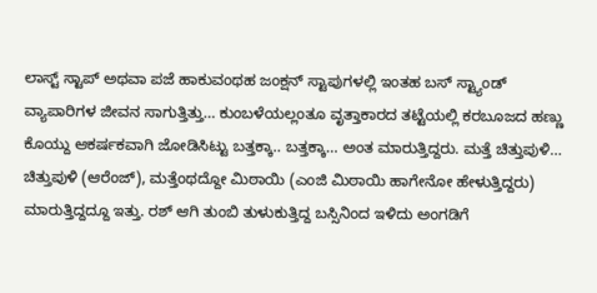ಲಾಸ್ಟ್ ಸ್ಟಾಪ್ ಅಥವಾ ಪಜೆ ಹಾಕುವಂಥಹ ಜಂಕ್ಷನ್ ಸ್ಟಾಪುಗಳಲ್ಲಿ ಇಂತಹ ಬಸ್ ಸ್ಟ್ಯಾಂಡ್ ವ್ಯಾಪಾರಿಗಳ ಜೀವನ ಸಾಗುತ್ತಿತ್ತು... ಕುಂಬಳೆಯಲ್ಲಂತೂ ವೃತ್ತಾಕಾರದ ತಟ್ಟೆಯಲ್ಲಿ ಕರಬೂಜದ ಹಣ್ಣು ಕೊಯ್ದು ಆಕರ್ಷಕವಾಗಿ ಜೋಡಿಸಿಟ್ಟು ಬತ್ತಕ್ಕಾ.. ಬತ್ತಕ್ಕಾ... ಅಂತ ಮಾರುತ್ತಿದ್ದರು. ಮತ್ತೆ ಚಿತ್ತುಪುಳಿ... ಚಿತ್ತುಪುಳಿ (ಆರೆಂಜ್), ಮತ್ತೆಂಥದ್ದೋ ಮಿಠಾಯಿ (ಎಂಜಿ ಮಿಠಾಯಿ ಹಾಗೇನೋ ಹೇಳುತ್ತಿದ್ದರು) ಮಾರುತ್ತಿದ್ದದ್ದೂ ಇತ್ತು. ರಶ್ ಆಗಿ ತುಂಬಿ ತುಳುಕುತ್ತಿದ್ದ ಬಸ್ಸಿನಿಂದ ಇಳಿದು ಅಂಗಡಿಗೆ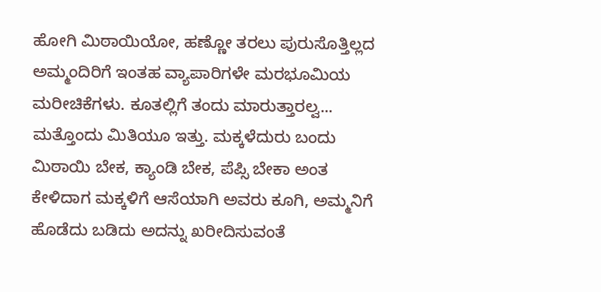ಹೋಗಿ ಮಿಠಾಯಿಯೋ, ಹಣ್ಣೋ ತರಲು ಪುರುಸೊತ್ತಿಲ್ಲದ ಅಮ್ಮಂದಿರಿಗೆ ಇಂತಹ ವ್ಯಾಪಾರಿಗಳೇ ಮರಭೂಮಿಯ ಮರೀಚಿಕೆಗಳು. ಕೂತಲ್ಲಿಗೆ ತಂದು ಮಾರುತ್ತಾರಲ್ವ... ಮತ್ತೊಂದು ಮಿತಿಯೂ ಇತ್ತು. ಮಕ್ಕಳೆದುರು ಬಂದು ಮಿಠಾಯಿ ಬೇಕ, ಕ್ಯಾಂಡಿ ಬೇಕ, ಪೆಪ್ಸಿ ಬೇಕಾ ಅಂತ ಕೇಳಿದಾಗ ಮಕ್ಕಳಿಗೆ ಆಸೆಯಾಗಿ ಅವರು ಕೂಗಿ, ಅಮ್ಮನಿಗೆ ಹೊಡೆದು ಬಡಿದು ಅದನ್ನು ಖರೀದಿಸುವಂತೆ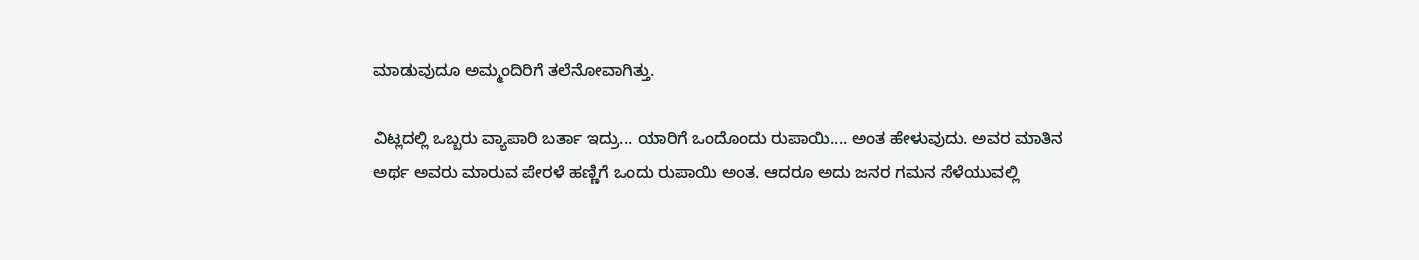ಮಾಡುವುದೂ ಅಮ್ಮಂದಿರಿಗೆ ತಲೆನೋವಾಗಿತ್ತು.

ವಿಟ್ಲದಲ್ಲಿ ಒಬ್ಬರು ವ್ಯಾಪಾರಿ ಬರ್ತಾ ಇದ್ರು... ಯಾರಿಗೆ ಒಂದೊಂದು ರುಪಾಯಿ.... ಅಂತ ಹೇಳುವುದು. ಅವರ ಮಾತಿನ ಅರ್ಥ ಅವರು ಮಾರುವ ಪೇರಳೆ ಹಣ್ಣಿಗೆ ಒಂದು ರುಪಾಯಿ ಅಂತ. ಆದರೂ ಅದು ಜನರ ಗಮನ ಸೆಳೆಯುವಲ್ಲಿ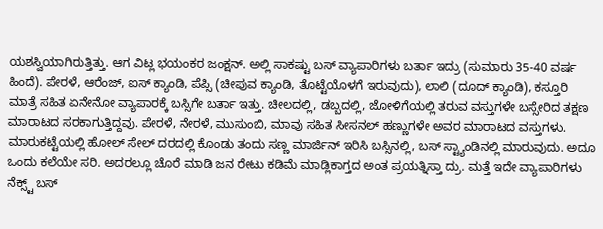ಯಶಸ್ವಿಯಾಗಿರುತ್ತಿತ್ತು. ಆಗ ವಿಟ್ಲ ಭಯಂಕರ ಜಂಕ್ಷನ್. ಅಲ್ಲಿ ಸಾಕಷ್ಟು ಬಸ್ ವ್ಯಾಪಾರಿಗಳು ಬರ್ತಾ ಇದ್ರು (ಸುಮಾರು 35-40 ವರ್ಷ ಹಿಂದೆ). ಪೇರಳೆ, ಆರೆಂಜ್, ಐಸ್ ಕ್ಯಾಂಡಿ, ಪೆಪ್ಸಿ (ಚೀಪುವ ಕ್ಯಾಂಡಿ, ತೊಟ್ಟೆಯೊಳಗೆ ಇರುವುದು), ಲಾಲಿ (ದೂದ್ ಕ್ಯಾಂಡಿ), ಕಸ್ತೂರಿ ಮಾತ್ರೆ ಸಹಿತ ಏನೇನೋ ವ್ಯಾಪಾರಕ್ಕೆ ಬಸ್ಸಿಗೇ ಬರ್ತಾ ಇತ್ತು. ಚೀಲದಲ್ಲಿ, ಡಬ್ಬದಲ್ಲಿ, ಜೋಳಿಗೆಯಲ್ಲಿ ತರುವ ವಸ್ತುಗಳೇ ಬಸ್ಸೇರಿದ ತಕ್ಷಣ ಮಾರಾಟದ ಸರಕಾಗುತ್ತಿದ್ದವು. ಪೇರಳೆ, ನೇರಳೆ, ಮುಸುಂಬಿ, ಮಾವು ಸಹಿತ ಸೀಸನಲ್ ಹಣ್ಣುಗಳೇ ಅವರ ಮಾರಾಟದ ವಸ್ತುಗಳು. ಮಾರುಕಟ್ಟೆಯಲ್ಲಿ ಹೋಲ್ ಸೇಲ್ ದರದಲ್ಲಿ ಕೊಂಡು ತಂದು ಸಣ್ಣ ಮಾರ್ಜಿನ್ ಇರಿಸಿ ಬಸ್ಸಿನಲ್ಲಿ, ಬಸ್ ಸ್ಟ್ಯಾಂಡಿನಲ್ಲಿ ಮಾರುವುದು. ಅದೂ ಒಂದು ಕಲೆಯೇ ಸರಿ. ಅದರಲ್ಲೂ ಚೊರೆ ಮಾಡಿ ಜನ ರೇಟು ಕಡಿಮೆ ಮಾಡ್ಲಿಕಾಗ್ತದ ಅಂತ ಪ್ರಯತ್ನಿಸ್ತಾ ದ್ರು. ಮತ್ತೆ ಇದೇ ವ್ಯಾಪಾರಿಗಳು ನೆಕ್ಸ್ಟ್ ಬಸ್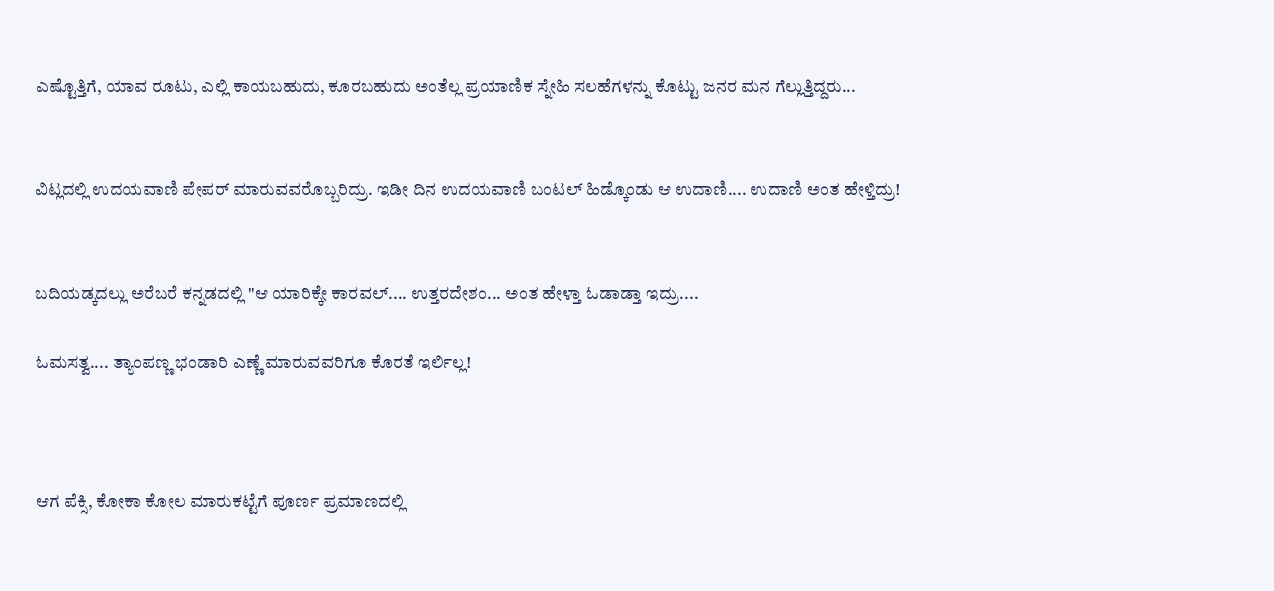ಎಷ್ಟೊತ್ತಿಗೆ, ಯಾವ ರೂಟು, ಎಲ್ಲಿ ಕಾಯಬಹುದು, ಕೂರಬಹುದು ಅಂತೆಲ್ಲ ಪ್ರಯಾಣಿಕ ಸ್ನೇಹಿ ಸಲಹೆಗಳನ್ನು ಕೊಟ್ಟು ಜನರ ಮನ ಗೆಲ್ಲುತ್ತಿದ್ದರು...


ವಿಟ್ಲದಲ್ಲಿ ಉದಯವಾಣಿ ಪೇಪರ್ ಮಾರುವವರೊಬ್ಬರಿದ್ರು‌‌‌. ಇಡೀ ದಿನ ಉದಯವಾಣಿ ಬಂಟಲ್ ಹಿಡ್ಕೊಂಡು ಆ ಉದಾಣಿ.... ಉದಾಣಿ ಅಂತ ಹೇಳ್ತಿದ್ರು!


ಬದಿಯಡ್ಕದಲ್ಲು ಅರೆಬರೆ ಕನ್ನಡದಲ್ಲಿ "ಆ ಯಾರಿಕ್ಕೇ ಕಾರವಲ್.... ಉತ್ತರದೇಶಂ... ಅಂತ ಹೇಳ್ತಾ ಓಡಾಡ್ತಾ ಇದ್ರು....

ಓಮಸತ್ವ.... ತ್ಯಾಂಪಣ್ಣ ಭಂಡಾರಿ ಎಣ್ಣೆ ಮಾರುವವರಿಗೂ ಕೊರತೆ ಇರ್ಲಿಲ್ಲ!



ಆಗ ಪೆಕ್ಸಿ, ಕೋಕಾ ಕೋಲ ಮಾರುಕಟ್ಟೆಗೆ ಪೂರ್ಣ ಪ್ರಮಾಣದಲ್ಲಿ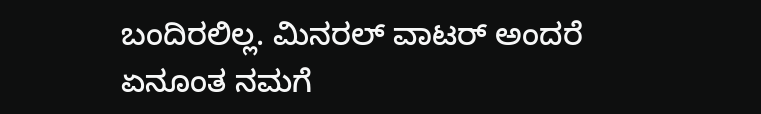ಬಂದಿರಲಿಲ್ಲ. ಮಿನರಲ್ ವಾಟರ್ ಅಂದರೆ ಏನೂಂತ ನಮಗೆ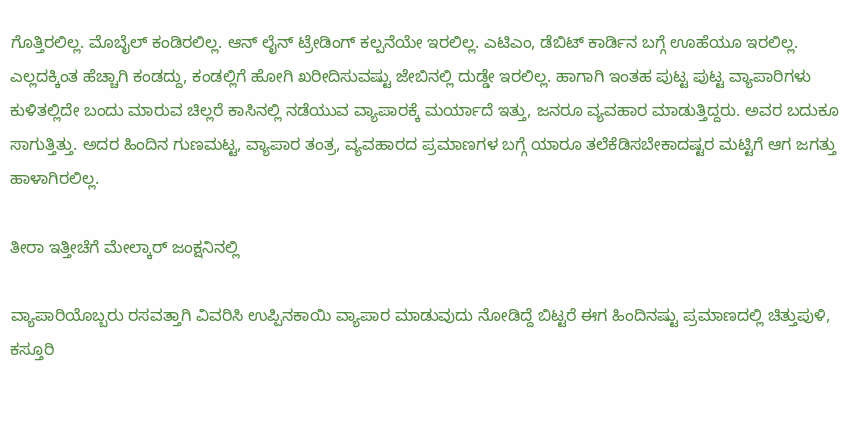ಗೊತ್ತಿರಲಿಲ್ಲ. ಮೊಬೈಲ್ ಕಂಡಿರಲಿಲ್ಲ. ಆನ್ ಲೈನ್ ಟ್ರೇಡಿಂಗ್ ಕಲ್ಪನೆಯೇ ಇರಲಿಲ್ಲ. ಎಟಿಎಂ, ಡೆಬಿಟ್ ಕಾರ್ಡಿನ ಬಗ್ಗೆ ಊಹೆಯೂ ಇರಲಿಲ್ಲ. ಎಲ್ಲದಕ್ಕಿಂತ ಹೆಚ್ಚಾಗಿ ಕಂಡದ್ದು, ಕಂಡಲ್ಲಿಗೆ ಹೋಗಿ ಖರೀದಿಸುವಷ್ಟು ಜೇಬಿನಲ್ಲಿ ದುಡ್ಡೇ ಇರಲಿಲ್ಲ. ಹಾಗಾಗಿ ಇಂತಹ ಪುಟ್ಟ ಪುಟ್ಟ ವ್ಯಾಪಾರಿಗಳು ಕುಳಿತಲ್ಲಿದೇ ಬಂದು ಮಾರುವ ಚಿಲ್ಲರೆ ಕಾಸಿನಲ್ಲಿ ನಡೆಯುವ ವ್ಯಾಪಾರಕ್ಕೆ ಮರ್ಯಾದೆ ಇತ್ತು, ಜನರೂ ವ್ಯವಹಾರ ಮಾಡುತ್ತಿದ್ದರು. ಅವರ ಬದುಕೂ ಸಾಗುತ್ತಿತ್ತು. ಅದರ ಹಿಂದಿನ ಗುಣಮಟ್ಟ, ವ್ಯಾಪಾರ ತಂತ್ರ, ವ್ಯವಹಾರದ ಪ್ರಮಾಣಗಳ ಬಗ್ಗೆ ಯಾರೂ ತಲೆಕೆಡಿಸಬೇಕಾದಷ್ಟರ ಮಟ್ಟಿಗೆ ಆಗ ಜಗತ್ತು ಹಾಳಾಗಿರಲಿಲ್ಲ.

ತೀರಾ ಇತ್ತೀಚೆಗೆ ಮೇಲ್ಕಾರ್ ಜಂಕ್ಷನಿನಲ್ಲಿ

ವ್ಯಾಪಾರಿಯೊಬ್ಬರು ರಸವತ್ತಾಗಿ ವಿವರಿಸಿ ಉಪ್ಪಿನಕಾಯಿ ವ್ಯಾಪಾರ ಮಾಡುವುದು ನೋಡಿದ್ದೆ ಬಿಟ್ಟರೆ ಈಗ ಹಿಂದಿನಷ್ಟು ಪ್ರಮಾಣದಲ್ಲಿ ಚಿತ್ತುಪುಳಿ, ಕಸ್ತೂರಿ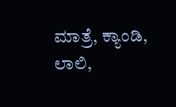ಮಾತ್ರೆ, ಕ್ಯಾಂಡಿ, ಲಾಲಿ,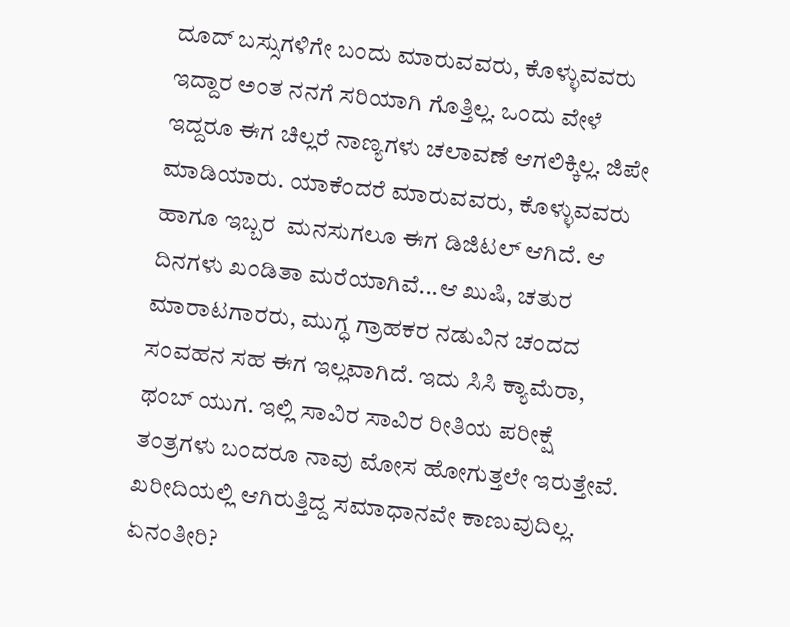ದೂದ್ ಬಸ್ಸುಗಳಿಗೇ ಬಂದು ಮಾರುವವರು, ಕೊಳ್ಳುವವರು ಇದ್ದಾರ ಅಂತ ನನಗೆ ಸರಿಯಾಗಿ ಗೊತ್ತಿಲ್ಲ. ಒಂದು ವೇಳೆ ಇದ್ದರೂ ಈಗ ಚಿಲ್ಲರೆ ನಾಣ್ಯಗಳು ಚಲಾವಣೆ ಆಗಲಿಕ್ಕಿಲ್ಲ. ಜಿಪೇ ಮಾಡಿಯಾರು. ಯಾಕೆಂದರೆ ಮಾರುವವರು, ಕೊಳ್ಳುವವರು ಹಾಗೂ ಇಬ್ಬರ  ಮನಸುಗಲೂ ಈಗ ಡಿಜಿಟಲ್ ಆಗಿದೆ. ಆ ದಿನಗಳು ಖಂಡಿತಾ ಮರೆಯಾಗಿವೆ...ಆ ಖುಷಿ, ಚತುರ ಮಾರಾಟಗಾರರು, ಮುಗ್ಧ ಗ್ರಾಹಕರ ನಡುವಿನ ಚಂದದ ಸಂವಹನ ಸಹ ಈಗ ಇಲ್ಲವಾಗಿದೆ. ಇದು ಸಿಸಿ ಕ್ಯಾಮೆರಾ, ಥಂಬ್ ಯುಗ. ಇಲ್ಲಿ ಸಾವಿರ ಸಾವಿರ ರೀತಿಯ ಪರೀಕ್ಷೆ ತಂತ್ರಗಳು ಬಂದರೂ ನಾವು ಮೋಸ ಹೋಗುತ್ತಲೇ ಇರುತ್ತೇವೆ. ಖರೀದಿಯಲ್ಲಿ ಆಗಿರುತ್ತಿದ್ದ ಸಮಾಧಾನವೇ ಕಾಣುವುದಿಲ್ಲ. ಏನಂತೀರಿ?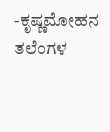-ಕೃಷ್ಣಮೋಹನ ತಲೆಂಗಳ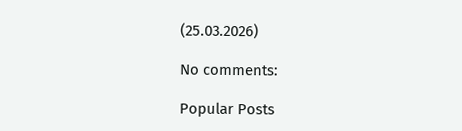(25.03.2026)

No comments:

Popular Posts